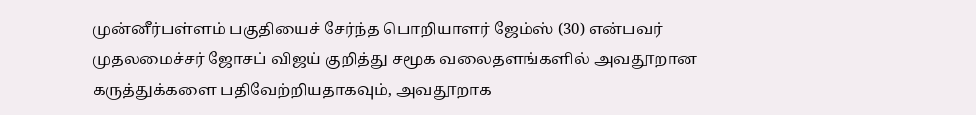முன்னீர்பள்ளம் பகுதியைச் சேர்ந்த பொறியாளர் ஜேம்ஸ் (30) என்பவர் முதலமைச்சர் ஜோசப் விஜய் குறித்து சமூக வலைதளங்களில் அவதூறான கருத்துக்களை பதிவேற்றியதாகவும், அவதூறாக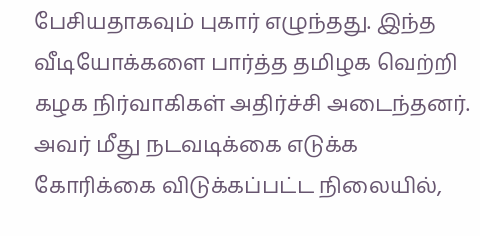பேசியதாகவும் புகார் எழுந்தது. இந்த வீடியோக்களை பார்த்த தமிழக வெற்றி கழக நிர்வாகிகள் அதிர்ச்சி அடைந்தனர். அவர் மீது நடவடிக்கை எடுக்க கோரிக்கை விடுக்கப்பட்ட நிலையில்,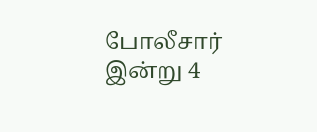போலீசார் இன்று 4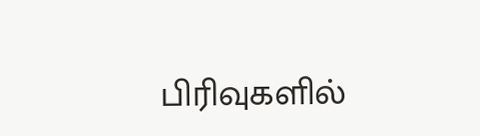பிரிவுகளில்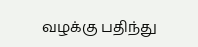வழக்கு பதிந்து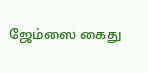ஜேம்ஸை கைது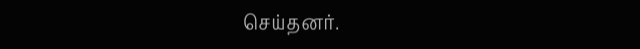செய்தனர்.